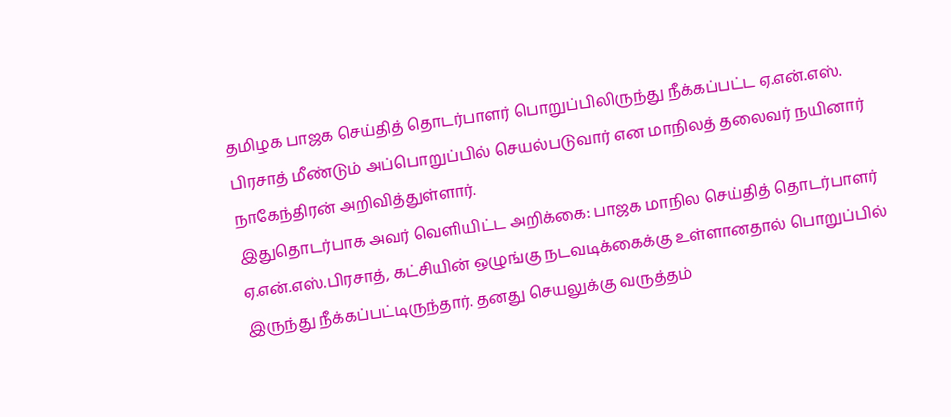தமிழக பாஜக செய்தித் தொடர்பாளர் பொறுப்பிலிருந்து நீக்கப்பட்ட ஏ.என்.எஸ். பிரசாத் மீண்டும் அப்பொறுப்பில் செயல்படுவார் என மாநிலத் தலைவர் நயினார் நாகேந்திரன் அறிவித்துள்ளார்.
இதுதொடர்பாக அவர் வெளியிட்ட அறிக்கை: பாஜக மாநில செய்தித் தொடர்பாளர் ஏ.என்.எஸ்.பிரசாத், கட்சியின் ஒழுங்கு நடவடிக்கைக்கு உள்ளானதால் பொறுப்பில் இருந்து நீக்கப்பட்டிருந்தார். தனது செயலுக்கு வருத்தம்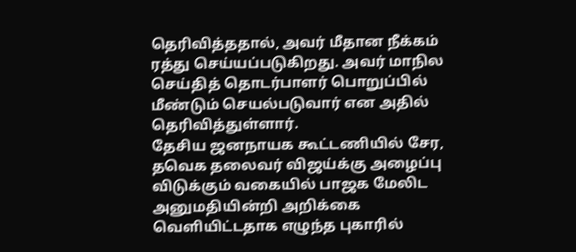தெரிவித்ததால், அவர் மீதான நீக்கம் ரத்து செய்யப்படுகிறது. அவர் மாநில செய்தித் தொடர்பாளர் பொறுப்பில் மீண்டும் செயல்படுவார் என அதில் தெரிவித்துள்ளார்.
தேசிய ஜனநாயக கூட்டணியில் சேர, தவெக தலைவர் விஜய்க்கு அழைப்பு விடுக்கும் வகையில் பாஜக மேலிட அனுமதியின்றி அறிக்கை வெளியிட்டதாக எழுந்த புகாரில்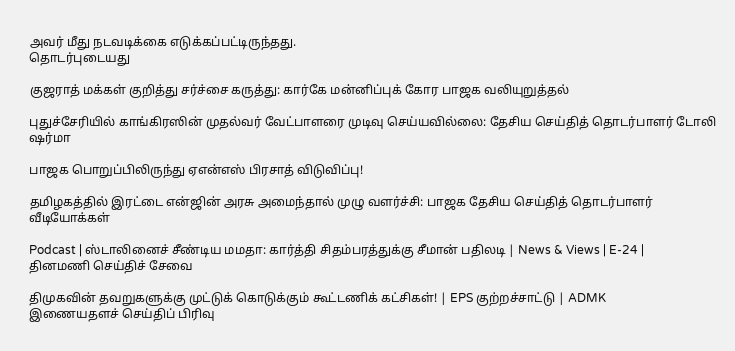அவர் மீது நடவடிக்கை எடுக்கப்பட்டிருந்தது.
தொடர்புடையது

குஜராத் மக்கள் குறித்து சர்ச்சை கருத்து: கார்கே மன்னிப்புக் கோர பாஜக வலியுறுத்தல்

புதுச்சேரியில் காங்கிரஸின் முதல்வர் வேட்பாளரை முடிவு செய்யவில்லை: தேசிய செய்தித் தொடர்பாளர் டோலி ஷர்மா

பாஜக பொறுப்பிலிருந்து ஏஎன்எஸ் பிரசாத் விடுவிப்பு!

தமிழகத்தில் இரட்டை என்ஜின் அரசு அமைந்தால் முழு வளர்ச்சி: பாஜக தேசிய செய்தித் தொடர்பாளர்
வீடியோக்கள்

Podcast | ஸ்டாலினைச் சீண்டிய மமதா: கார்த்தி சிதம்பரத்துக்கு சீமான் பதிலடி | News & Views | E-24 |
தினமணி செய்திச் சேவை

திமுகவின் தவறுகளுக்கு முட்டுக் கொடுக்கும் கூட்டணிக் கட்சிகள்! | EPS குற்றச்சாட்டு | ADMK
இணையதளச் செய்திப் பிரிவு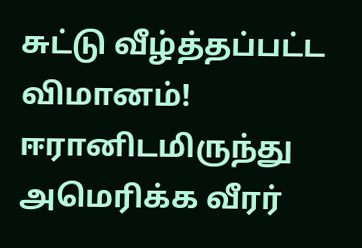சுட்டு வீழ்த்தப்பட்ட விமானம்! ஈரானிடமிருந்து அமெரிக்க வீரர்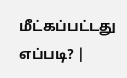மீட்கப்பட்டது எப்படி? |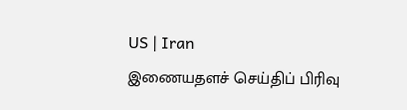US | Iran
இணையதளச் செய்திப் பிரிவு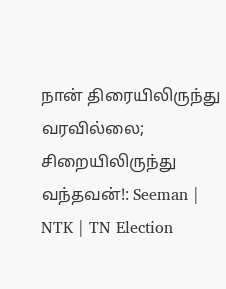நான் திரையிலிருந்து வரவில்லை; சிறையிலிருந்து வந்தவன்!: Seeman | NTK | TN Election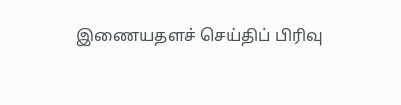இணையதளச் செய்திப் பிரிவு